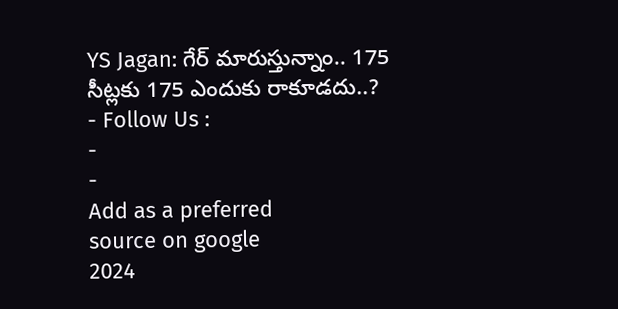YS Jagan: గేర్ మారుస్తున్నాం.. 175 సీట్లకు 175 ఎందుకు రాకూడదు..?
- Follow Us :
-
-
Add as a preferred
source on google
2024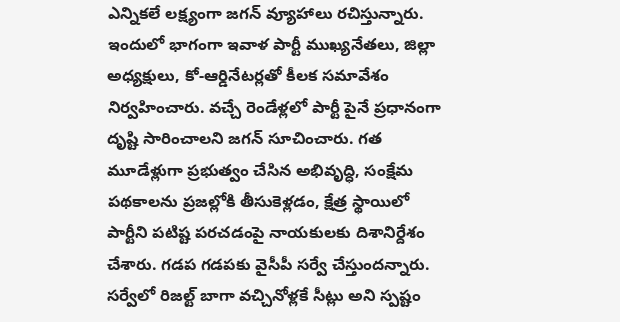ఎన్నికలే లక్ష్యంగా జగన్ వ్యూహాలు రచిస్తున్నారు. ఇందులో భాగంగా ఇవాళ పార్టీ ముఖ్యనేతలు, జిల్లా అధ్యక్షులు, కో-ఆర్డినేటర్లతో కీలక సమావేశం నిర్వహించారు. వచ్చే రెండేళ్లలో పార్టీ పైనే ప్రధానంగా దృష్టి సారించాలని జగన్ సూచించారు. గత మూడేళ్లుగా ప్రభుత్వం చేసిన అభివృద్ధి, సంక్షేమ పథకాలను ప్రజల్లోకి తీసుకెళ్లడం, క్షేత్ర స్థాయిలో పార్టీని పటిష్ట పరచడంపై నాయకులకు దిశానిర్దేశం చేశారు. గడప గడపకు వైసీపీ సర్వే చేస్తుందన్నారు. సర్వేలో రిజల్ట్ బాగా వచ్చినోళ్లకే సీట్లు అని స్పష్టం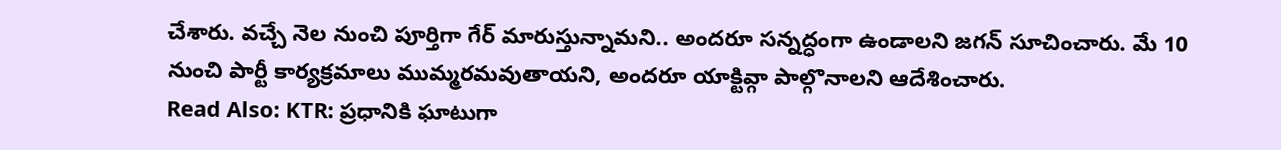చేశారు. వచ్చే నెల నుంచి పూర్తిగా గేర్ మారుస్తున్నామని.. అందరూ సన్నద్ధంగా ఉండాలని జగన్ సూచించారు. మే 10 నుంచి పార్టీ కార్యక్రమాలు ముమ్మరమవుతాయని, అందరూ యాక్టివ్గా పాల్గొనాలని ఆదేశించారు.
Read Also: KTR: ప్రధానికి ఘాటుగా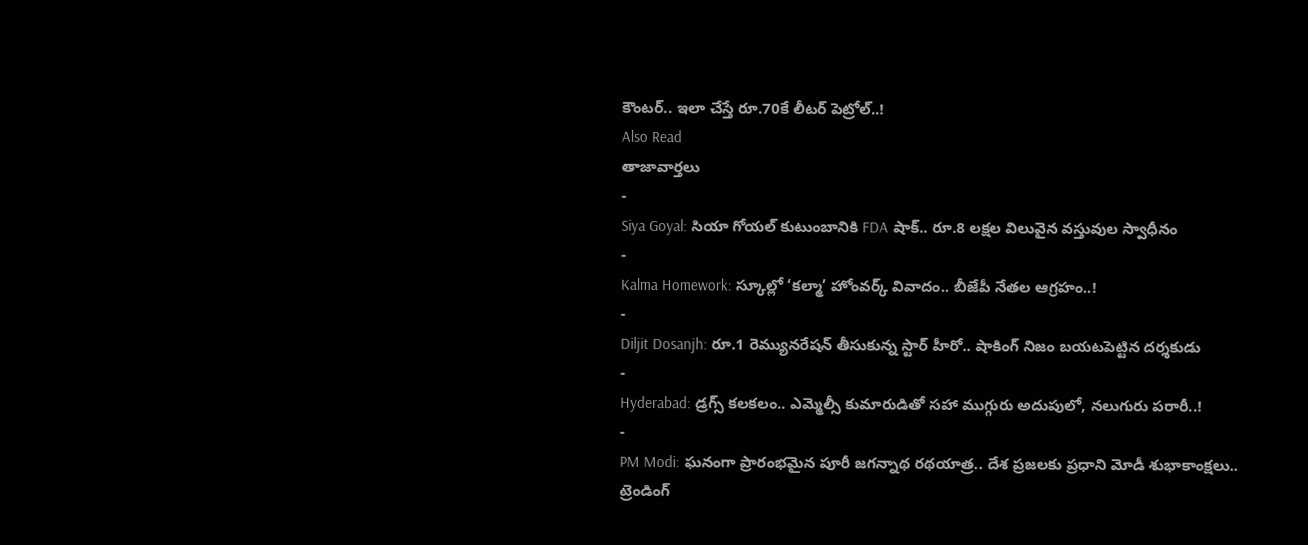కౌంటర్.. ఇలా చేస్తే రూ.70కే లీటర్ పెట్రోల్..!
Also Read
తాజావార్తలు
-
Siya Goyal: సియా గోయల్ కుటుంబానికి FDA షాక్.. రూ.8 లక్షల విలువైన వస్తువుల స్వాధీనం
-
Kalma Homework: స్కూల్లో ‘కల్మా’ హోంవర్క్ వివాదం.. బీజేపీ నేతల ఆగ్రహం..!
-
Diljit Dosanjh: రూ.1 రెమ్యునరేషన్ తీసుకున్న స్టార్ హీరో.. షాకింగ్ నిజం బయటపెట్టిన దర్శకుడు
-
Hyderabad: డ్రగ్స్ కలకలం.. ఎమ్మెల్సీ కుమారుడితో సహా ముగ్గురు అదుపులో, నలుగురు పరారీ..!
-
PM Modi: ఘనంగా ప్రారంభమైన పూరీ జగన్నాథ రథయాత్ర.. దేశ ప్రజలకు ప్రధాని మోడీ శుభాకాంక్షలు..
ట్రెండింగ్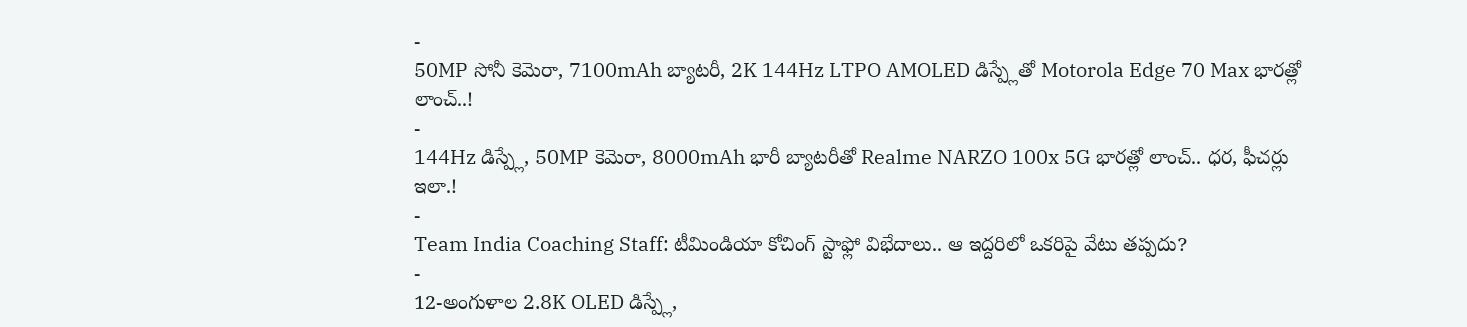-
50MP సోనీ కెమెరా, 7100mAh బ్యాటరీ, 2K 144Hz LTPO AMOLED డిస్ప్లేతో Motorola Edge 70 Max భారత్లో లాంచ్..!
-
144Hz డిస్ప్లే, 50MP కెమెరా, 8000mAh భారీ బ్యాటరీతో Realme NARZO 100x 5G భారత్లో లాంచ్.. ధర, ఫీచర్లు ఇలా.!
-
Team India Coaching Staff: టీమిండియా కోచింగ్ స్టాఫ్లో విభేదాలు.. ఆ ఇద్దరిలో ఒకరిపై వేటు తప్పదు?
-
12-అంగుళాల 2.8K OLED డిస్ప్లే,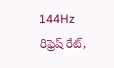144Hz రిఫ్రెష్ రేట్,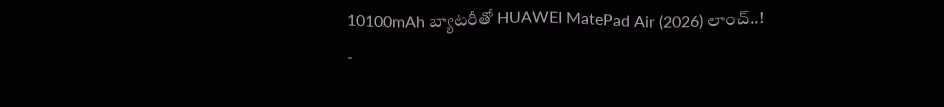10100mAh బ్యాటరీతో HUAWEI MatePad Air (2026) లాంచ్..!
-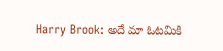Harry Brook: అదే మా ఓటమికి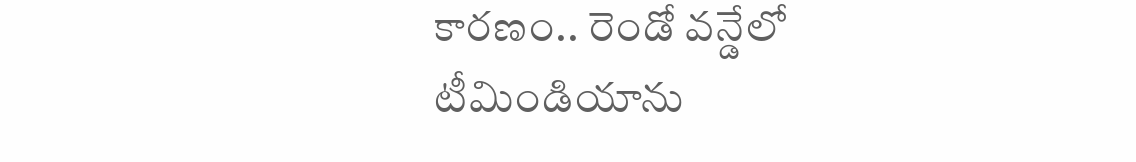కారణం.. రెండో వన్డేలో టీమిండియాను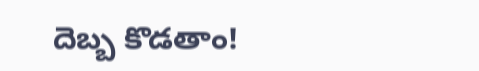దెబ్బ కొడతాం!